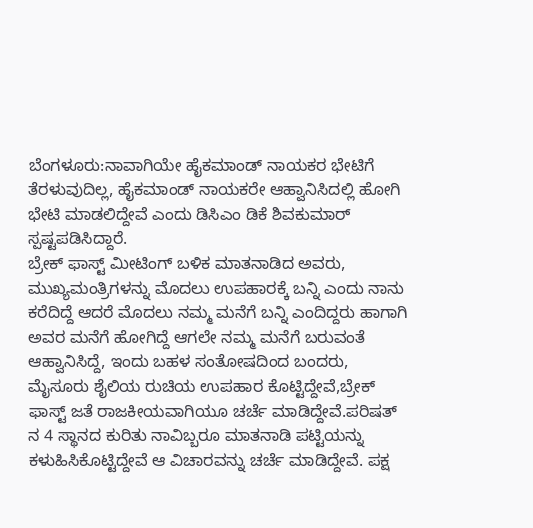ಬೆಂಗಳೂರು:ನಾವಾಗಿಯೇ ಹೈಕಮಾಂಡ್ ನಾಯಕರ ಭೇಟಿಗೆ ತೆರಳುವುದಿಲ್ಲ, ಹೈಕಮಾಂಡ್ ನಾಯಕರೇ ಆಹ್ವಾನಿಸಿದಲ್ಲಿ ಹೋಗಿ ಭೇಟಿ ಮಾಡಲಿದ್ದೇವೆ ಎಂದು ಡಿಸಿಎಂ ಡಿಕೆ ಶಿವಕುಮಾರ್ ಸ್ಪಷ್ಟಪಡಿಸಿದ್ದಾರೆ.
ಬ್ರೇಕ್ ಫಾಸ್ಟ್ ಮೀಟಿಂಗ್ ಬಳಿಕ ಮಾತನಾಡಿದ ಅವರು, ಮುಖ್ಯಮಂತ್ರಿಗಳನ್ನು ಮೊದಲು ಉಪಹಾರಕ್ಕೆ ಬನ್ನಿ ಎಂದು ನಾನು ಕರೆದಿದ್ದೆ ಆದರೆ ಮೊದಲು ನಮ್ಮ ಮನೆಗೆ ಬನ್ನಿ ಎಂದಿದ್ದರು ಹಾಗಾಗಿ ಅವರ ಮನೆಗೆ ಹೋಗಿದ್ದೆ ಆಗಲೇ ನಮ್ಮ ಮನೆಗೆ ಬರುವಂತೆ ಆಹ್ವಾನಿಸಿದ್ದೆ, ಇಂದು ಬಹಳ ಸಂತೋಷದಿಂದ ಬಂದರು, ಮೈಸೂರು ಶೈಲಿಯ ರುಚಿಯ ಉಪಹಾರ ಕೊಟ್ಟಿದ್ದೇವೆ,ಬ್ರೇಕ್ ಫಾಸ್ಟ್ ಜತೆ ರಾಜಕೀಯವಾಗಿಯೂ ಚರ್ಚೆ ಮಾಡಿದ್ದೇವೆ.ಪರಿಷತ್ ನ 4 ಸ್ಥಾನದ ಕುರಿತು ನಾವಿಬ್ಬರೂ ಮಾತನಾಡಿ ಪಟ್ಟಿಯನ್ನು ಕಳುಹಿಸಿಕೊಟ್ಟಿದ್ದೇವೆ ಆ ವಿಚಾರವನ್ನು ಚರ್ಚೆ ಮಾಡಿದ್ದೇವೆ. ಪಕ್ಷ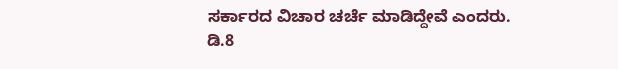ಸರ್ಕಾರದ ವಿಚಾರ ಚರ್ಚೆ ಮಾಡಿದ್ದೇವೆ ಎಂದರು.
ಡಿ.8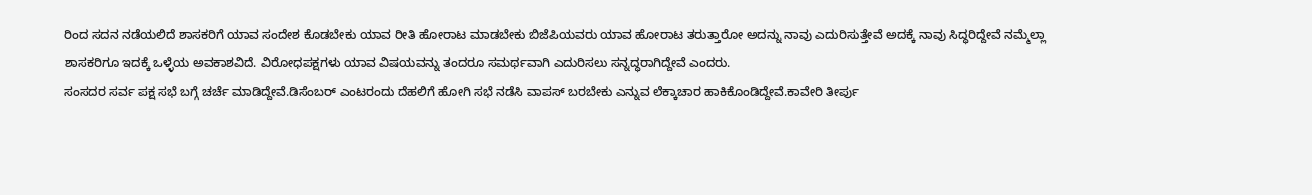ರಿಂದ ಸದನ ನಡೆಯಲಿದೆ ಶಾಸಕರಿಗೆ ಯಾವ ಸಂದೇಶ ಕೊಡಬೇಕು ಯಾವ ರೀತಿ ಹೋರಾಟ ಮಾಡಬೇಕು ಬಿಜೆಪಿಯವರು ಯಾವ ಹೋರಾಟ ತರುತ್ತಾರೋ ಅದನ್ನು ನಾವು ಎದುರಿಸುತ್ತೇವೆ ಅದಕ್ಕೆ ನಾವು ಸಿದ್ಧರಿದ್ದೇವೆ ನಮ್ಮೆಲ್ಲಾ ಶಾಸಕರಿಗೂ ಇದಕ್ಕೆ ಒಳ್ಳೆಯ ಅವಕಾಶವಿದೆ. ವಿರೋಧಪಕ್ಷಗಳು ಯಾವ ವಿಷಯವನ್ನು ತಂದರೂ ಸಮರ್ಥವಾಗಿ ಎದುರಿಸಲು ಸನ್ನದ್ಧರಾಗಿದ್ದೇವೆ ಎಂದರು.
ಸಂಸದರ ಸರ್ವ ಪಕ್ಷ ಸಭೆ ಬಗ್ಗೆ ಚರ್ಚೆ ಮಾಡಿದ್ದೇವೆ.ಡಿಸೆಂಬರ್ ಎಂಟರಂದು ದೆಹಲಿಗೆ ಹೋಗಿ ಸಭೆ ನಡೆಸಿ ವಾಪಸ್ ಬರಬೇಕು ಎನ್ನುವ ಲೆಕ್ಕಾಚಾರ ಹಾಕಿಕೊಂಡಿದ್ದೇವೆ.ಕಾವೇರಿ ತೀರ್ಪು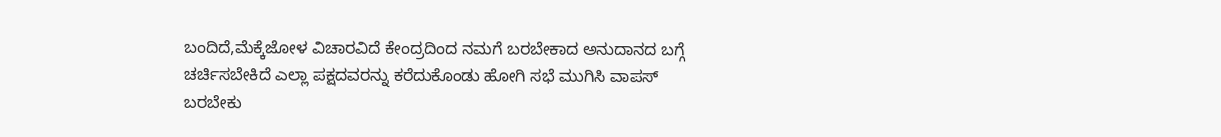ಬಂದಿದೆ,ಮೆಕ್ಕೆಜೋಳ ವಿಚಾರವಿದೆ ಕೇಂದ್ರದಿಂದ ನಮಗೆ ಬರಬೇಕಾದ ಅನುದಾನದ ಬಗ್ಗೆ ಚರ್ಚಿಸಬೇಕಿದೆ ಎಲ್ಲಾ ಪಕ್ಷದವರನ್ನು ಕರೆದುಕೊಂಡು ಹೋಗಿ ಸಭೆ ಮುಗಿಸಿ ವಾಪಸ್ ಬರಬೇಕು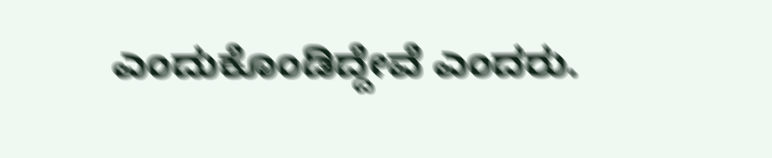ಎಂದುಕೊಂಡಿದ್ದೇವೆ ಎಂದರು.